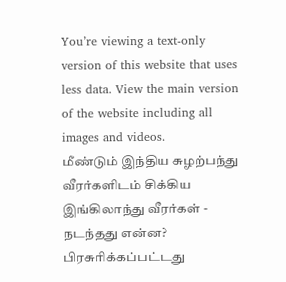You’re viewing a text-only version of this website that uses less data. View the main version of the website including all images and videos.
மீண்டும் இந்திய சுழற்பந்து வீரர்களிடம் சிக்கிய இங்கிலாந்து வீரர்கள் - நடந்தது என்ன?
பிரசுரிக்கப்பட்டது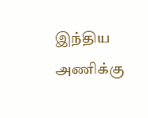இந்திய அணிக்கு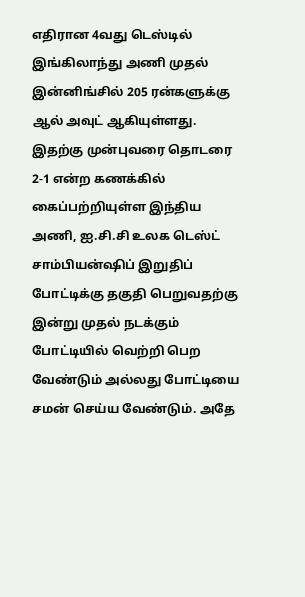எதிரான 4வது டெஸ்டில் இங்கிலாந்து அணி முதல் இன்னிங்சில் 205 ரன்களுக்கு ஆல் அவுட் ஆகியுள்ளது. இதற்கு முன்புவரை தொடரை 2-1 என்ற கணக்கில் கைப்பற்றியுள்ள இந்திய அணி, ஐ.சி.சி உலக டெஸ்ட் சாம்பியன்ஷிப் இறுதிப் போட்டிக்கு தகுதி பெறுவதற்கு இன்று முதல் நடக்கும் போட்டியில் வெற்றி பெற வேண்டும் அல்லது போட்டியை சமன் செய்ய வேண்டும். அதே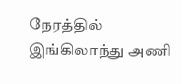நேரத்தில் இங்கிலாந்து அணி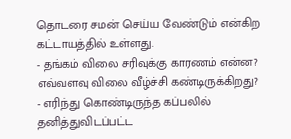தொடரை சமன் செய்ய வேண்டும் என்கிற கட்டாயத்தில் உள்ளது.
- தங்கம் விலை சரிவுக்கு காரணம் என்ன? எவ்வளவு விலை வீழ்ச்சி கண்டிருக்கிறது?
- எரிந்து கொண்டிருந்த கப்பலில் தனித்துவிடப்பட்ட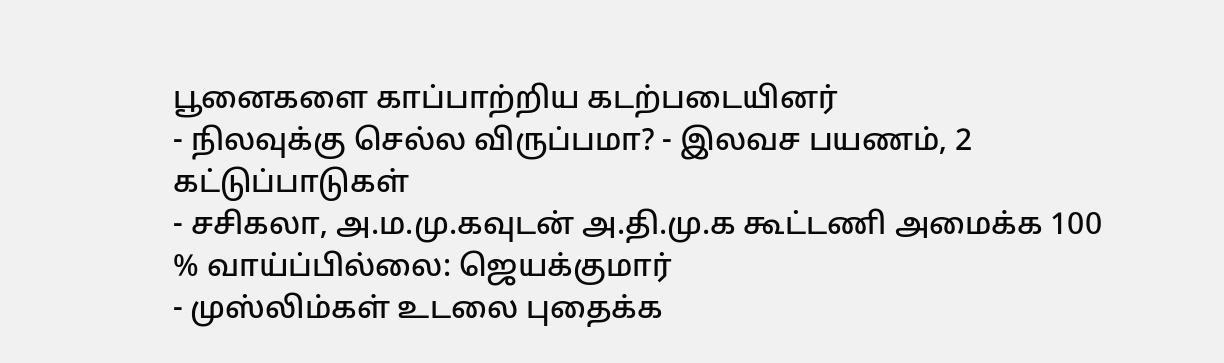பூனைகளை காப்பாற்றிய கடற்படையினர்
- நிலவுக்கு செல்ல விருப்பமா? - இலவச பயணம், 2 கட்டுப்பாடுகள்
- சசிகலா, அ.ம.மு.கவுடன் அ.தி.மு.க கூட்டணி அமைக்க 100 % வாய்ப்பில்லை: ஜெயக்குமார்
- முஸ்லிம்கள் உடலை புதைக்க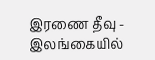இரணை தீவு - இலங்கையில்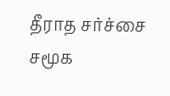தீராத சர்ச்சை
சமூக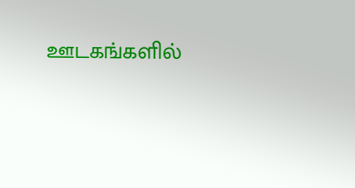ஊடகங்களில்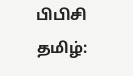பிபிசி தமிழ்: